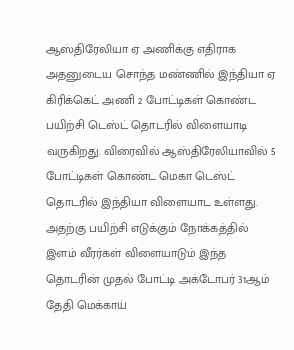ஆஸ்திரேலியா ஏ அணிக்கு எதிராக அதனுடைய சொந்த மண்ணில் இந்தியா ஏ கிரிக்கெட் அணி 2 போட்டிகள் கொண்ட பயிற்சி டெஸ்ட் தொடரில் விளையாடி வருகிறது. விரைவில் ஆஸ்திரேலியாவில் 5 போட்டிகள் கொண்ட மெகா டெஸ்ட் தொடரில் இந்தியா விளையாட உள்ளது. அதற்கு பயிற்சி எடுக்கும் நோக்கத்தில் இளம் வீரர்கள் விளையாடும் இந்த தொடரின் முதல் போட்டி அக்டோபர் 31ஆம் தேதி மெக்காய்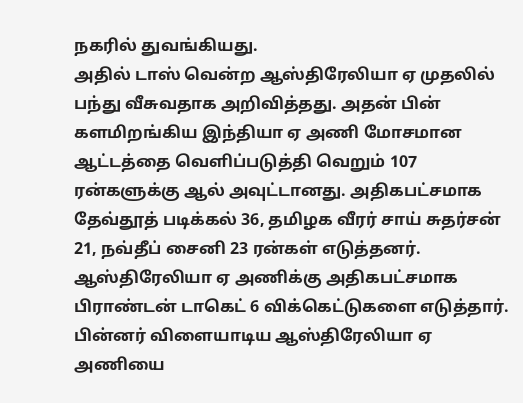நகரில் துவங்கியது.
அதில் டாஸ் வென்ற ஆஸ்திரேலியா ஏ முதலில் பந்து வீசுவதாக அறிவித்தது. அதன் பின் களமிறங்கிய இந்தியா ஏ அணி மோசமான ஆட்டத்தை வெளிப்படுத்தி வெறும் 107 ரன்களுக்கு ஆல் அவுட்டானது. அதிகபட்சமாக தேவ்தூத் படிக்கல் 36, தமிழக வீரர் சாய் சுதர்சன் 21, நவ்தீப் சைனி 23 ரன்கள் எடுத்தனர்.
ஆஸ்திரேலியா ஏ அணிக்கு அதிகபட்சமாக பிராண்டன் டாகெட் 6 விக்கெட்டுகளை எடுத்தார். பின்னர் விளையாடிய ஆஸ்திரேலியா ஏ அணியை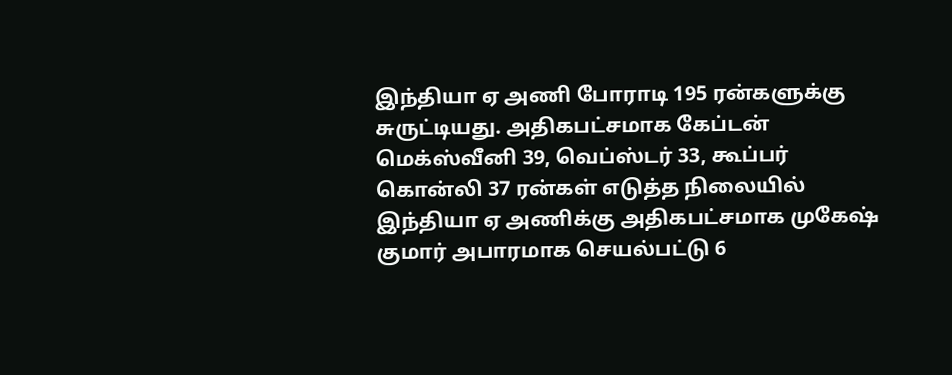இந்தியா ஏ அணி போராடி 195 ரன்களுக்கு சுருட்டியது. அதிகபட்சமாக கேப்டன் மெக்ஸ்வீனி 39, வெப்ஸ்டர் 33, கூப்பர் கொன்லி 37 ரன்கள் எடுத்த நிலையில் இந்தியா ஏ அணிக்கு அதிகபட்சமாக முகேஷ் குமார் அபாரமாக செயல்பட்டு 6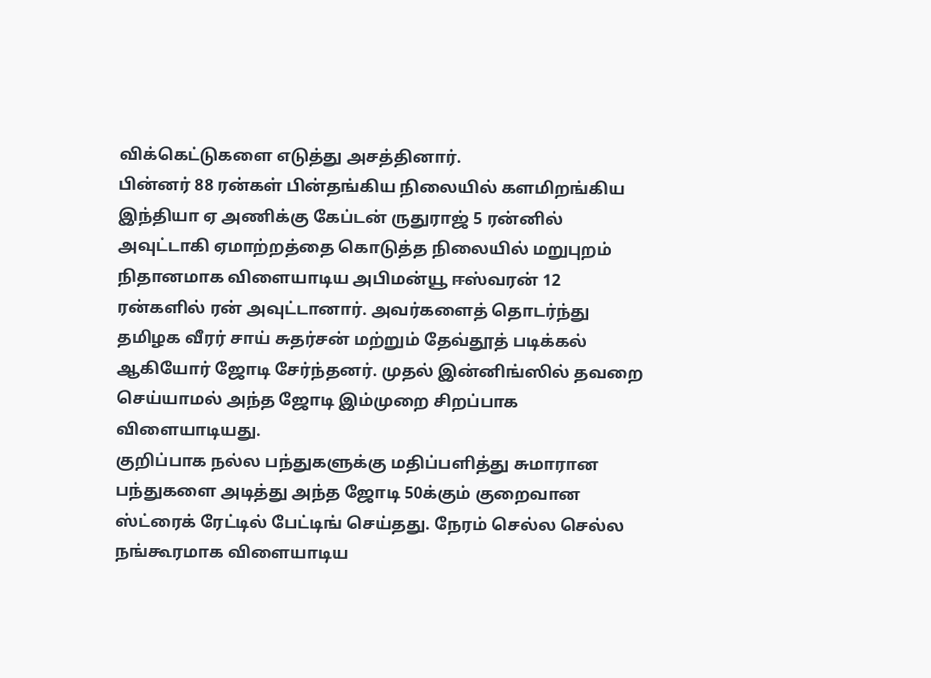விக்கெட்டுகளை எடுத்து அசத்தினார்.
பின்னர் 88 ரன்கள் பின்தங்கிய நிலையில் களமிறங்கிய இந்தியா ஏ அணிக்கு கேப்டன் ருதுராஜ் 5 ரன்னில் அவுட்டாகி ஏமாற்றத்தை கொடுத்த நிலையில் மறுபுறம் நிதானமாக விளையாடிய அபிமன்யூ ஈஸ்வரன் 12 ரன்களில் ரன் அவுட்டானார். அவர்களைத் தொடர்ந்து தமிழக வீரர் சாய் சுதர்சன் மற்றும் தேவ்தூத் படிக்கல் ஆகியோர் ஜோடி சேர்ந்தனர். முதல் இன்னிங்ஸில் தவறை செய்யாமல் அந்த ஜோடி இம்முறை சிறப்பாக விளையாடியது.
குறிப்பாக நல்ல பந்துகளுக்கு மதிப்பளித்து சுமாரான பந்துகளை அடித்து அந்த ஜோடி 50க்கும் குறைவான ஸ்ட்ரைக் ரேட்டில் பேட்டிங் செய்தது. நேரம் செல்ல செல்ல நங்கூரமாக விளையாடிய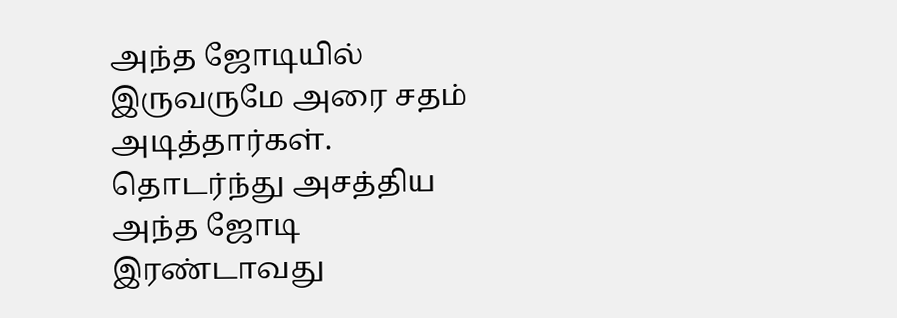அந்த ஜோடியில் இருவருமே அரை சதம் அடித்தார்கள். தொடர்ந்து அசத்திய அந்த ஜோடி இரண்டாவது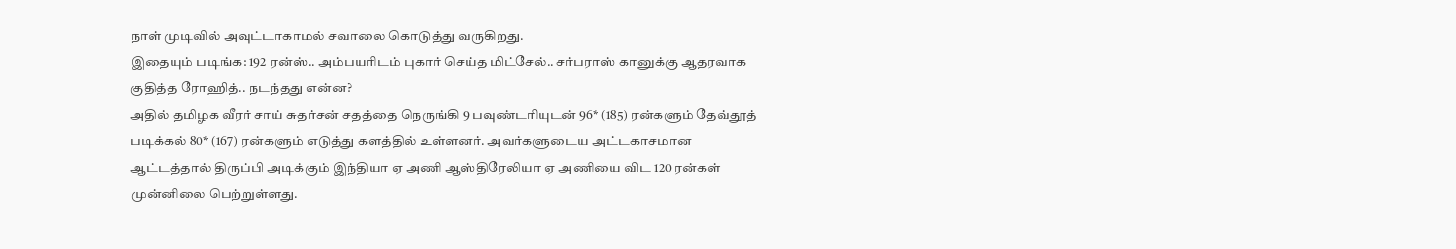நாள் முடிவில் அவுட்டாகாமல் சவாலை கொடுத்து வருகிறது.
இதையும் படிங்க: 192 ரன்ஸ்.. அம்பயரிடம் புகார் செய்த மிட்சேல்.. சர்பராஸ் கானுக்கு ஆதரவாக குதித்த ரோஹித்.. நடந்தது என்ன?
அதில் தமிழக வீரர் சாய் சுதர்சன் சதத்தை நெருங்கி 9 பவுண்டரியுடன் 96* (185) ரன்களும் தேவ்தூத் படிக்கல் 80* (167) ரன்களும் எடுத்து களத்தில் உள்ளனர். அவர்களுடைய அட்டகாசமான ஆட்டத்தால் திருப்பி அடிக்கும் இந்தியா ஏ அணி ஆஸ்திரேலியா ஏ அணியை விட 120 ரன்கள் முன்னிலை பெற்றுள்ளது.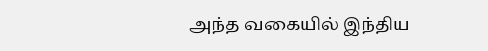அந்த வகையில் இந்திய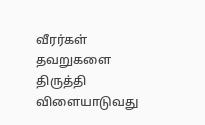வீரர்கள் தவறுகளை திருத்தி விளையாடுவது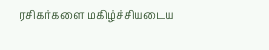ரசிகர்களை மகிழ்ச்சியடைய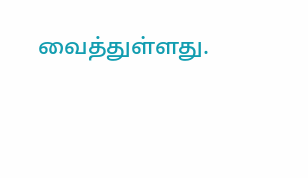வைத்துள்ளது.